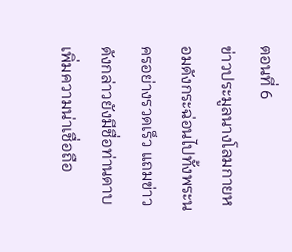ตอนที่ 6
ข่าวประมูลนางโลมกายหอมดังกระฉ่อนไปทั้งพระนครอย่างรวดเร็ว แถมข่าวดังกล่าวยังมีชื่อท่านดาบเพิ่มความน่าเชื่อถือ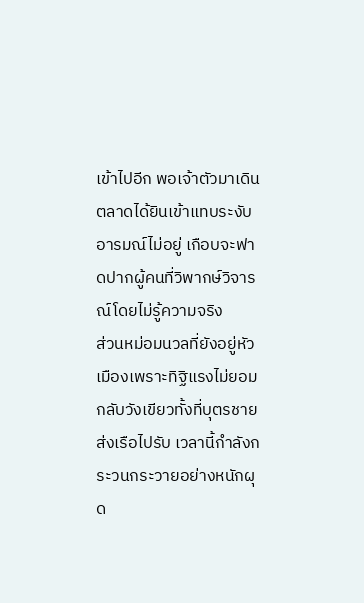เข้าไปอีก พอเจ้าตัวมาเดินตลาดได้ยินเข้าแทบระงับอารมณ์ไม่อยู่ เกือบจะฟาดปากผู้คนที่วิพากษ์วิจารณ์โดยไม่รู้ความจริง
ส่วนหม่อมนวลที่ยังอยู่หัวเมืองเพราะทิฐิแรงไม่ยอมกลับวังเขียวทั้งที่บุตรชายส่งเรือไปรับ เวลานี้กำลังกระวนกระวายอย่างหนักผุด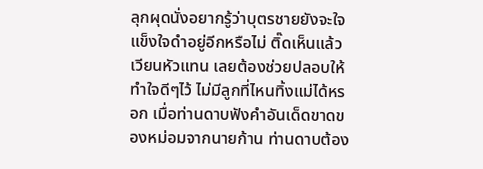ลุกผุดนั่งอยากรู้ว่าบุตรชายยังจะใจแข็งใจดำอยู่อีกหรือไม่ ติ๊ดเห็นแล้วเวียนหัวแทน เลยต้องช่วยปลอบให้ทำใจดีๆไว้ ไม่มีลูกที่ไหนทิ้งแม่ได้หรอก เมื่อท่านดาบฟังคำอันเด็ดขาดของหม่อมจากนายก้าน ท่านดาบต้อง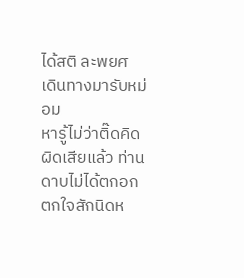ได้สติ ละพยศ เดินทางมารับหม่อม
หารู้ไม่ว่าติ๊ดคิดผิดเสียแล้ว ท่านดาบไม่ได้ตกอกตกใจสักนิดห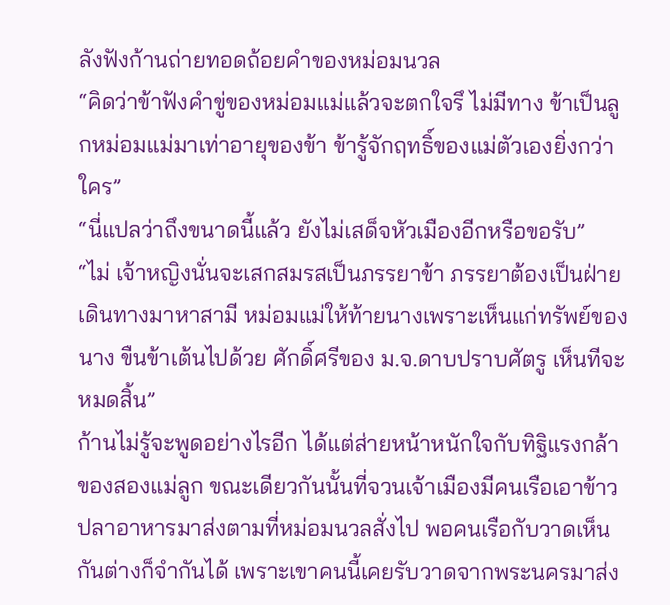ลังฟังก้านถ่ายทอดถ้อยคำของหม่อมนวล
“คิดว่าข้าฟังคำขู่ของหม่อมแม่แล้วจะตกใจรึ ไม่มีทาง ข้าเป็นลูกหม่อมแม่มาเท่าอายุของข้า ข้ารู้จักฤทธิ์ของแม่ตัวเองยิ่งกว่าใคร”
“นี่แปลว่าถึงขนาดนี้แล้ว ยังไม่เสด็จหัวเมืองอีกหรือขอรับ”
“ไม่ เจ้าหญิงนั่นจะเสกสมรสเป็นภรรยาข้า ภรรยาต้องเป็นฝ่ายเดินทางมาหาสามี หม่อมแม่ให้ท้ายนางเพราะเห็นแก่ทรัพย์ของนาง ขืนข้าเต้นไปด้วย ศักดิ์ศรีของ ม.จ.ดาบปราบศัตรู เห็นทีจะหมดสิ้น”
ก้านไม่รู้จะพูดอย่างไรอีก ได้แต่ส่ายหน้าหนักใจกับทิฐิแรงกล้าของสองแม่ลูก ขณะเดียวกันนั้นที่จวนเจ้าเมืองมีคนเรือเอาข้าวปลาอาหารมาส่งตามที่หม่อมนวลสั่งไป พอคนเรือกับวาดเห็นกันต่างก็จำกันได้ เพราะเขาคนนี้เคยรับวาดจากพระนครมาส่ง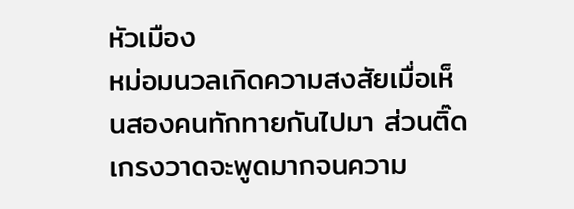หัวเมือง
หม่อมนวลเกิดความสงสัยเมื่อเห็นสองคนทักทายกันไปมา ส่วนติ๊ดเกรงวาดจะพูดมากจนความ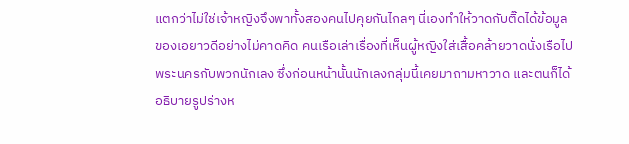แตกว่าไม่ใช่เจ้าหญิงจึงพาทั้งสองคนไปคุยกันไกลๆ นี่เองทำให้วาดกับติ๊ดได้ข้อมูลของเอยาวดีอย่างไม่คาดคิด คนเรือเล่าเรื่องที่เห็นผู้หญิงใส่เสื้อคล้ายวาดนั่งเรือไปพระนครกับพวกนักเลง ซึ่งก่อนหน้านั้นนักเลงกลุ่มนี้เคยมาถามหาวาด และตนก็ได้อธิบายรูปร่างห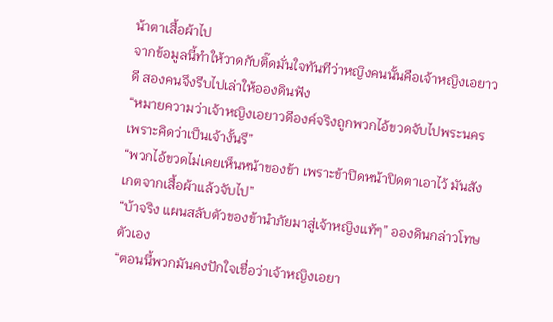น้าตาเสื้อผ้าไป
จากข้อมูลนี้ทำให้วาดกับติ๊ดมั่นใจทันทีว่าหญิงคนนั้นคือเจ้าหญิงเอยาวดี สองคนจึงรีบไปเล่าให้อองดินฟัง
“หมายความว่าเจ้าหญิงเอยาวดีองค์จริงถูกพวกไอ้ขวดจับไปพระนคร เพราะคิดว่าเป็นเจ้างั้นรึ”
“พวกไอ้ขวดไม่เคยเห็นหน้าของข้า เพราะข้าปิดหน้าปิดตาเอาไว้ มันสังเกตจากเสื้อผ้าแล้วจับไป”
“บ้าจริง แผนสลับตัวของข้านำภัยมาสู่เจ้าหญิงแท้ๆ” อองดินกล่าวโทษตัวเอง
“ตอนนี้พวกมันคงปักใจเชื่อว่าเจ้าหญิงเอยา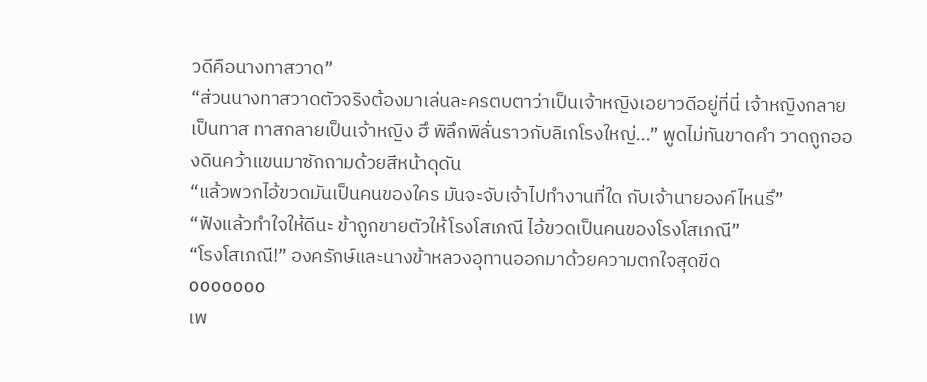วดีคือนางทาสวาด”
“ส่วนนางทาสวาดตัวจริงต้องมาเล่นละครตบตาว่าเป็นเจ้าหญิงเอยาวดีอยู่ที่นี่ เจ้าหญิงกลายเป็นทาส ทาสกลายเป็นเจ้าหญิง ฮึ พิลึกพิลั่นราวกับลิเกโรงใหญ่...” พูดไม่ทันขาดคำ วาดถูกอองดินคว้าแขนมาซักถามด้วยสีหน้าดุดัน
“แล้วพวกไอ้ขวดมันเป็นคนของใคร มันจะจับเจ้าไปทำงานที่ใด กับเจ้านายองค์ไหนรึ”
“ฟังแล้วทำใจให้ดีนะ ข้าถูกขายตัวให้โรงโสเภณี ไอ้ขวดเป็นคนของโรงโสเภณี”
“โรงโสเภณี!” องครักษ์และนางข้าหลวงอุทานออกมาด้วยความตกใจสุดขีด
ooooooo
เพ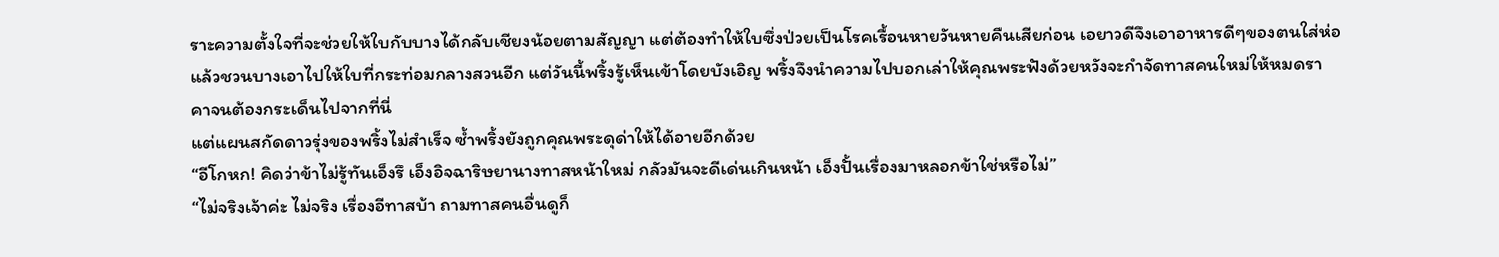ราะความตั้งใจที่จะช่วยให้ใบกับบางได้กลับเชียงน้อยตามสัญญา แต่ต้องทำให้ใบซึ่งป่วยเป็นโรคเรื้อนหายวันหายคืนเสียก่อน เอยาวดีจึงเอาอาหารดีๆของตนใส่ห่อแล้วชวนบางเอาไปให้ใบที่กระท่อมกลางสวนอีก แต่วันนี้พริ้งรู้เห็นเข้าโดยบังเอิญ พริ้งจึงนำความไปบอกเล่าให้คุณพระฟังด้วยหวังจะกำจัดทาสคนใหม่ให้หมดราคาจนต้องกระเด็นไปจากที่นี่
แต่แผนสกัดดาวรุ่งของพริ้งไม่สำเร็จ ซ้ำพริ้งยังถูกคุณพระดุด่าให้ได้อายอีกด้วย
“อีโกหก! คิดว่าข้าไม่รู้ทันเอ็งรึ เอ็งอิจฉาริษยานางทาสหน้าใหม่ กลัวมันจะดีเด่นเกินหน้า เอ็งปั้นเรื่องมาหลอกข้าใช่หรือไม่”
“ไม่จริงเจ้าค่ะ ไม่จริง เรื่องอีทาสบ้า ถามทาสคนอื่นดูก็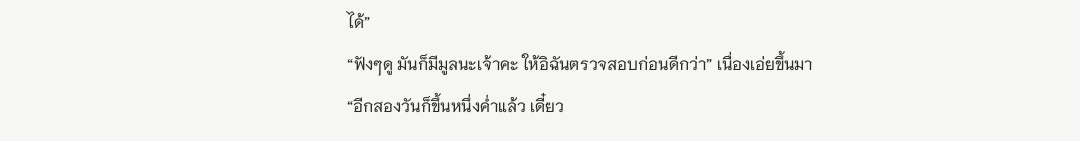ได้”
“ฟังๆดู มันก็มีมูลนะเจ้าคะ ให้อิฉันตรวจสอบก่อนดีกว่า” เนื่องเอ่ยขึ้นมา
“อีกสองวันก็ขึ้นหนึ่งค่ำแล้ว เดี๋ยว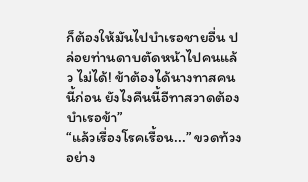ก็ต้องให้มันไปบำเรอชายอื่น ปล่อยท่านดาบตัดหน้าไปคนแล้ว ไม่ได้! ข้าต้องได้นางทาสคนนี้ก่อน ยังไงคืนนี้อีทาสวาดต้องบำเรอข้า”
“แล้วเรื่องโรคเรื้อน...” ขวดท้วงอย่าง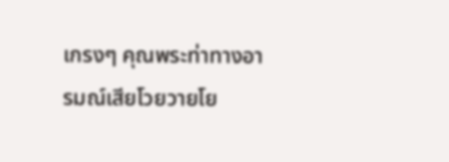เกรงๆ คุณพระท่าทางอารมณ์เสียโวยวายโย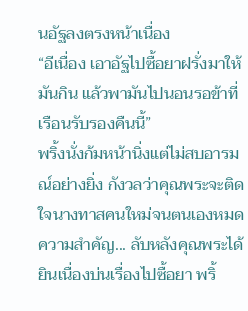นอัฐลงตรงหน้าเนื่อง
“อีเนื่อง เอาอัฐไปซื้อยาฝรั่งมาให้มันกิน แล้วพามันไปนอนรอข้าที่เรือนรับรองคืนนี้”
พริ้งนั่งก้มหน้านิ่งแต่ไม่สบอารมณ์อย่างยิ่ง กังวลว่าคุณพระจะติดใจนางทาสคนใหม่จนตนเองหมดความสำคัญ... ลับหลังคุณพระได้ยินเนื่องบ่นเรื่องไปซื้อยา พริ้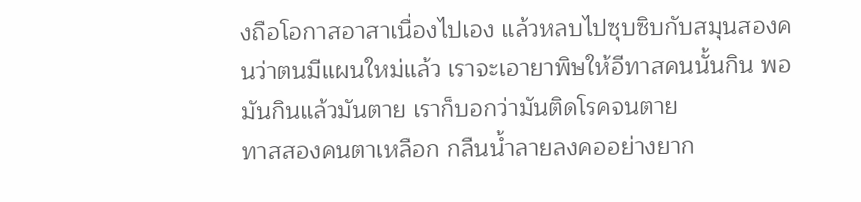งถือโอกาสอาสาเนื่องไปเอง แล้วหลบไปซุบซิบกับสมุนสองคนว่าตนมีแผนใหม่แล้ว เราจะเอายาพิษให้อีทาสคนนั้นกิน พอมันกินแล้วมันตาย เราก็บอกว่ามันติดโรคจนตาย
ทาสสองคนตาเหลือก กลืนน้ำลายลงคออย่างยาก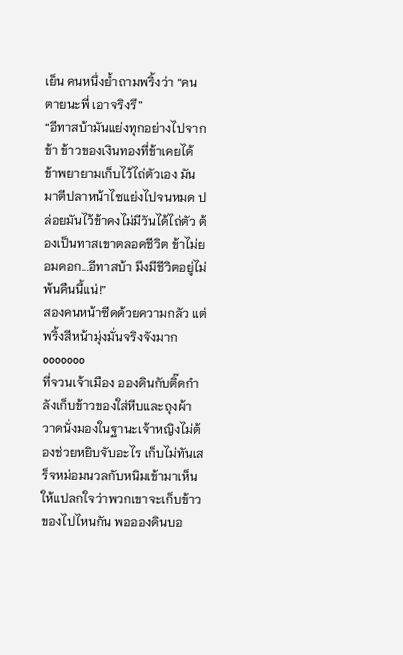เย็น คนหนึ่งย้ำถามพริ้งว่า “คนตายนะพี่ เอาจริงรึ”
“อีทาสบ้ามันแย่งทุกอย่างไปจากข้า ข้าวของเงินทองที่ข้าเคยได้ ข้าพยายามเก็บไว้ไถ่ตัวเอง มันมาตีปลาหน้าไซแย่งไปจนหมด ปล่อยมันไว้ข้าคงไม่มีวันได้ไถ่ตัว ต้องเป็นทาสเขาตลอดชีวิต ข้าไม่ยอมดอก...อีทาสบ้า มึงมีชีวิตอยู่ไม่พ้นคืนนี้แน่!”
สองคนหน้าซีดด้วยความกลัว แต่พริ้งสีหน้ามุ่งมั่นจริงจังมาก
ooooooo
ที่จวนเจ้าเมือง อองดินกับติ๊ดกำลังเก็บข้าวของใส่หีบและถุงผ้า วาดนั่งมองในฐานะเจ้าหญิงไม่ต้องช่วยหยิบจับอะไร เก็บไม่ทันเสร็จหม่อมนวลกับหนิมเข้ามาเห็น ให้แปลกใจว่าพวกเขาจะเก็บข้าวของไปไหนกัน พออองดินบอ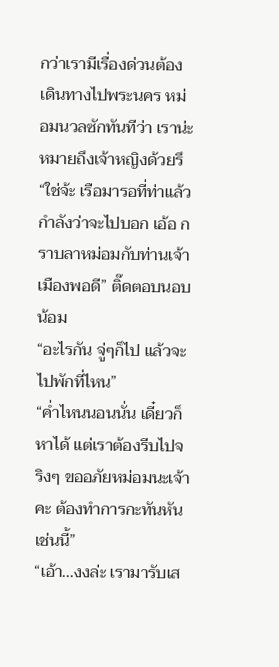กว่าเรามีเรื่องด่วนต้องเดินทางไปพระนคร หม่อมนวลซักทันทีว่า เราน่ะหมายถึงเจ้าหญิงด้วยรึ
“ใช่จ้ะ เรือมารอที่ท่าแล้ว กำลังว่าจะไปบอก เอ้อ กราบลาหม่อมกับท่านเจ้าเมืองพอดี” ติ๊ดตอบนอบน้อม
“อะไรกัน จู่ๆก็ไป แล้วจะไปพักที่ไหน”
“ค่ำไหนนอนนั่น เดี๋ยวก็หาได้ แต่เราต้องรีบไปจริงๆ ขออภัยหม่อมนะเจ้าคะ ต้องทำการกะทันหันเช่นนี้”
“เอ้า...งงล่ะ เรามารับเส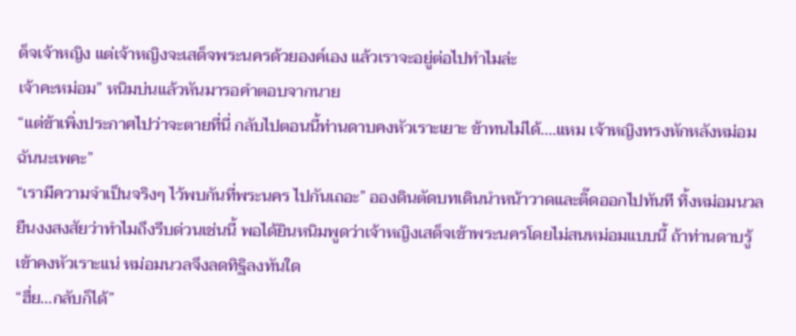ด็จเจ้าหญิง แต่เจ้าหญิงจะเสด็จพระนครด้วยองค์เอง แล้วเราจะอยู่ต่อไปทำไมล่ะ
เจ้าคะหม่อม” หนิมบ่นแล้วหันมารอคำตอบจากนาย
“แต่ข้าเพิ่งประกาศไปว่าจะตายที่นี่ กลับไปตอนนี้ท่านดาบคงหัวเราะเยาะ ข้าทนไม่ได้....แหม เจ้าหญิงทรงหักหลังหม่อมฉันนะเพคะ”
“เรามีความจำเป็นจริงๆ ไว้พบกันที่พระนคร ไปกันเถอะ” อองดินตัดบทเดินนำหน้าวาดและติ๊ดออกไปทันที ทิ้งหม่อมนวลยืนงงสงสัยว่าทำไมถึงรีบด่วนเช่นนี้ พอได้ยินหนิมพูดว่าเจ้าหญิงเสด็จเข้าพระนครโดยไม่สนหม่อมแบบนี้ ถ้าท่านดาบรู้เข้าคงหัวเราะแน่ หม่อมนวลจึงลดทิฐิลงทันใด
“ฮึ่ย...กลับก็ได้”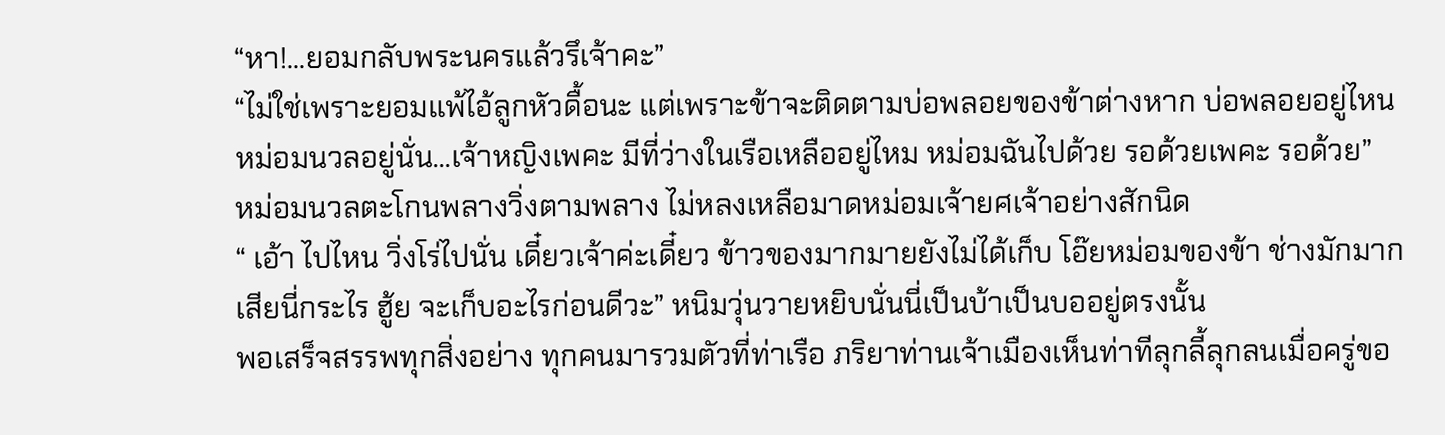“หา!...ยอมกลับพระนครแล้วรึเจ้าคะ”
“ไม่ใช่เพราะยอมแพ้ไอ้ลูกหัวดื้อนะ แต่เพราะข้าจะติดตามบ่อพลอยของข้าต่างหาก บ่อพลอยอยู่ไหน หม่อมนวลอยู่นั่น...เจ้าหญิงเพคะ มีที่ว่างในเรือเหลืออยู่ไหม หม่อมฉันไปด้วย รอด้วยเพคะ รอด้วย”
หม่อมนวลตะโกนพลางวิ่งตามพลาง ไม่หลงเหลือมาดหม่อมเจ้ายศเจ้าอย่างสักนิด
“ เอ้า ไปไหน วิ่งโร่ไปนั่น เดี๋ยวเจ้าค่ะเดี๋ยว ข้าวของมากมายยังไม่ได้เก็บ โอ๊ยหม่อมของข้า ช่างมักมากเสียนี่กระไร ฮู้ย จะเก็บอะไรก่อนดีวะ” หนิมวุ่นวายหยิบนั่นนี่เป็นบ้าเป็นบออยู่ตรงนั้น
พอเสร็จสรรพทุกสิ่งอย่าง ทุกคนมารวมตัวที่ท่าเรือ ภริยาท่านเจ้าเมืองเห็นท่าทีลุกลี้ลุกลนเมื่อครู่ขอ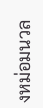งหม่อมนวล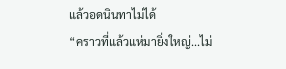แล้วอดนินทาไม่ได้
“คราวที่แล้วแห่มายิ่งใหญ่...ไม่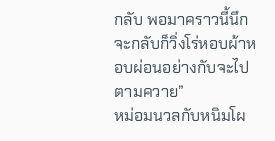กลับ พอมาคราวนี้นึกจะกลับก็วิ่งโร่หอบผ้าหอบผ่อนอย่างกับจะไปตามควาย”
หม่อมนวลกับหนิมโผ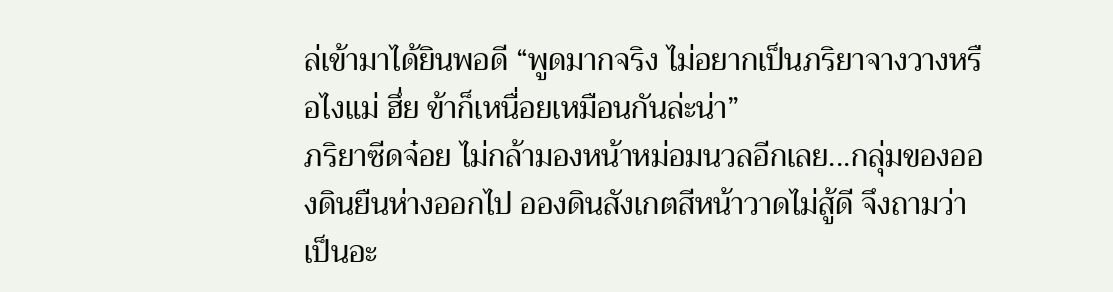ล่เข้ามาได้ยินพอดี “พูดมากจริง ไม่อยากเป็นภริยาจางวางหรือไงแม่ ฮึ่ย ข้าก็เหนื่อยเหมือนกันล่ะน่า”
ภริยาซีดจ๋อย ไม่กล้ามองหน้าหม่อมนวลอีกเลย...กลุ่มของอองดินยืนห่างออกไป อองดินสังเกตสีหน้าวาดไม่สู้ดี จึงถามว่าเป็นอะ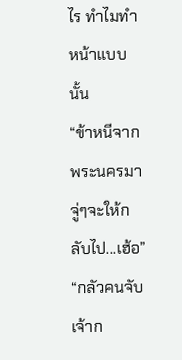ไร ทำไมทำหน้าแบบนั้น
“ข้าหนีจากพระนครมา จู่ๆจะให้กลับไป...เฮ้อ”
“กลัวคนจับเจ้าก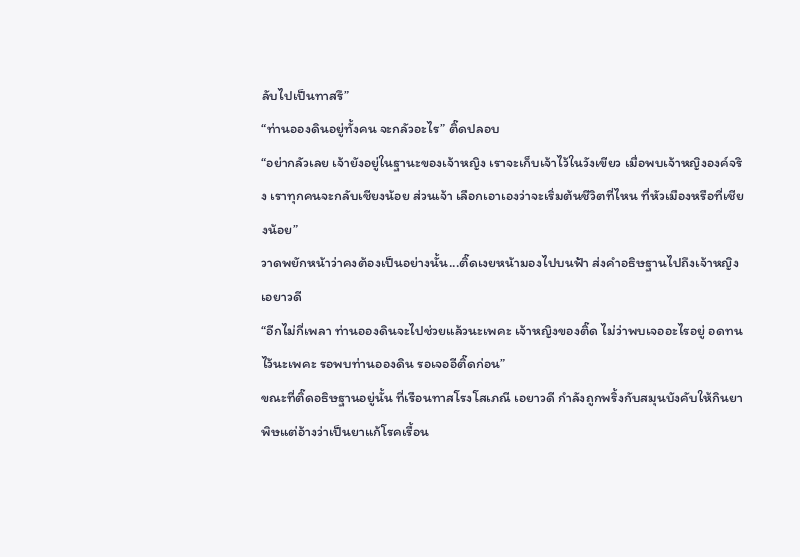ลับไปเป็นทาสรึ”
“ท่านอองดินอยู่ทั้งคน จะกลัวอะไร” ติ๊ดปลอบ
“อย่ากลัวเลย เจ้ายังอยู่ในฐานะของเจ้าหญิง เราจะเก็บเจ้าไว้ในวังเขียว เมื่อพบเจ้าหญิงองค์จริง เราทุกคนจะกลับเชียงน้อย ส่วนเจ้า เลือกเอาเองว่าจะเริ่มต้นชีวิตที่ไหน ที่หัวเมืองหรือที่เชียงน้อย”
วาดพยักหน้าว่าคงต้องเป็นอย่างนั้น...ติ๊ดเงยหน้ามองไปบนฟ้า ส่งคำอธิษฐานไปถึงเจ้าหญิงเอยาวดี
“อีกไม่กี่เพลา ท่านอองดินจะไปช่วยแล้วนะเพคะ เจ้าหญิงของติ๊ด ไม่ว่าพบเจออะไรอยู่ อดทนไว้นะเพคะ รอพบท่านอองดิน รอเจออีติ๊ดก่อน”
ขณะที่ติ๊ดอธิษฐานอยู่นั้น ที่เรือนทาสโรงโสเภณี เอยาวดี กำลังถูกพริ้งกับสมุนบังคับให้กินยาพิษแต่อ้างว่าเป็นยาแก้โรคเรื้อน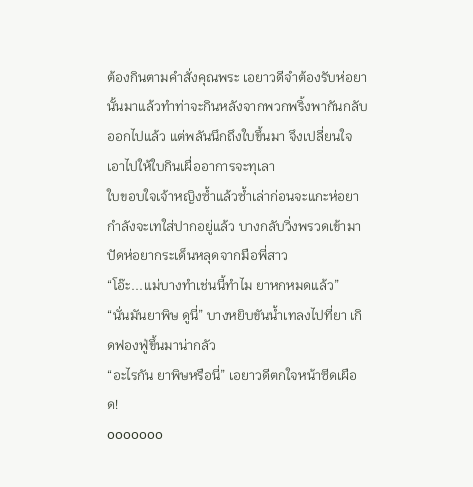ต้องกินตามคำสั่งคุณพระ เอยาวดีจำต้องรับห่อยานั้นมาแล้วทำท่าจะกินหลังจากพวกพริ้งพากันกลับออกไปแล้ว แต่พลันนึกถึงใบขึ้นมา จึงเปลี่ยนใจเอาไปให้ใบกินเผื่ออาการจะทุเลา
ใบขอบใจเจ้าหญิงซ้ำแล้วซ้ำเล่าก่อนจะแกะห่อยา กำลังจะเทใส่ปากอยู่แล้ว บางกลับวิ่งพรวดเข้ามาปัดห่อยากระเด็นหลุดจากมือพี่สาว
“โอ๊ะ...แม่บางทำเช่นนี้ทำไม ยาหกหมดแล้ว”
“นั่นมันยาพิษ ดูนี่” บางหยิบขันน้ำเทลงไปที่ยา เกิดฟองฟู่ขึ้นมาน่ากลัว
“อะไรกัน ยาพิษหรือนี่” เอยาวดีตกใจหน้าซีดเผือด!
ooooooo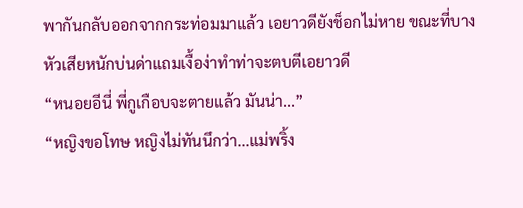พากันกลับออกจากกระท่อมมาแล้ว เอยาวดียังช็อกไม่หาย ขณะที่บางหัวเสียหนักบ่นด่าแถมเงื้อง่าทำท่าจะตบตีเอยาวดี
“หนอยอีนี่ พี่กูเกือบจะตายแล้ว มันน่า...”
“หญิงขอโทษ หญิงไม่ทันนึกว่า...แม่พริ้ง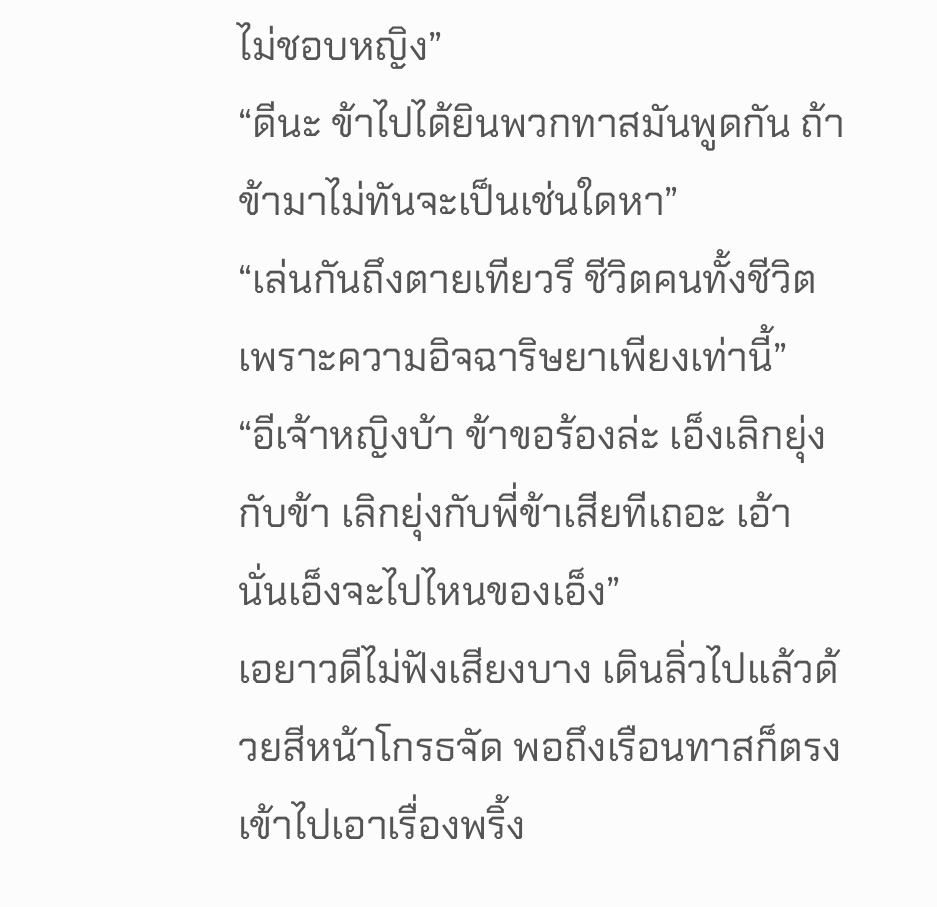ไม่ชอบหญิง”
“ดีนะ ข้าไปได้ยินพวกทาสมันพูดกัน ถ้าข้ามาไม่ทันจะเป็นเช่นใดหา”
“เล่นกันถึงตายเทียวรึ ชีวิตคนทั้งชีวิต เพราะความอิจฉาริษยาเพียงเท่านี้”
“อีเจ้าหญิงบ้า ข้าขอร้องล่ะ เอ็งเลิกยุ่งกับข้า เลิกยุ่งกับพี่ข้าเสียทีเถอะ เอ้า นั่นเอ็งจะไปไหนของเอ็ง”
เอยาวดีไม่ฟังเสียงบาง เดินลิ่วไปแล้วด้วยสีหน้าโกรธจัด พอถึงเรือนทาสก็ตรงเข้าไปเอาเรื่องพริ้ง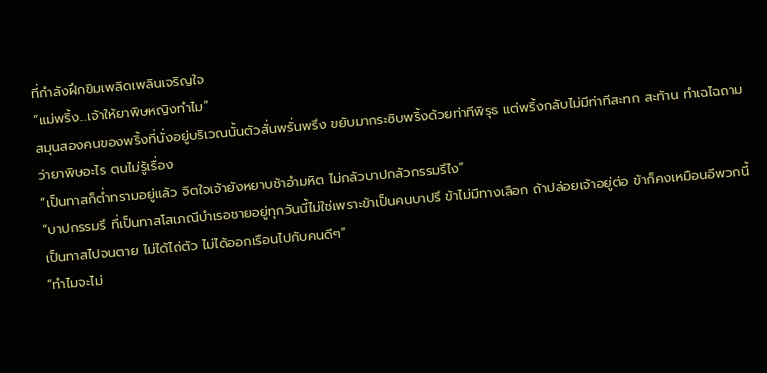ที่กำลังฝึกขิมเพลิดเพลินเจริญใจ
“แม่พริ้ง...เจ้าให้ยาพิษหญิงทำไม”
สมุนสองคนของพริ้งที่นั่งอยู่บริเวณนั้นตัวสั่นพรั่นพรึง ขยับมากระซิบพริ้งด้วยท่าทีพิรุธ แต่พริ้งกลับไม่มีท่าทีสะทก สะท้าน ทำเฉไฉถามว่ายาพิษอะไร ตนไม่รู้เรื่อง
“เป็นทาสก็ต่ำทรามอยู่แล้ว จิตใจเจ้ายังหยาบช้าอำมหิต ไม่กลัวบาปกลัวกรรมรึไง”
“บาปกรรมรึ ที่เป็นทาสโสเภณีบำเรอชายอยู่ทุกวันนี้ไม่ใช่เพราะข้าเป็นคนบาปรึ ข้าไม่มีทางเลือก ถ้าปล่อยเจ้าอยู่ต่อ ข้าก็คงเหมือนอีพวกนี้ เป็นทาสไปจนตาย ไม่ได้ไถ่ตัว ไม่ได้ออกเรือนไปกับคนดีๆ”
“ทำไมจะไม่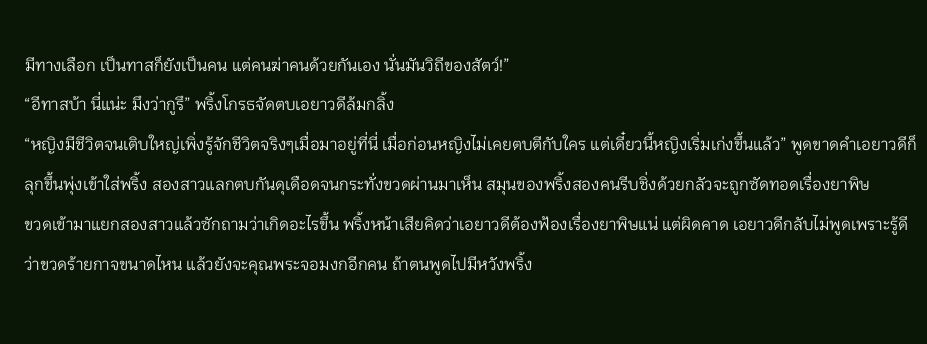มีทางเลือก เป็นทาสก็ยังเป็นคน แต่คนฆ่าคนด้วยกันเอง นั่นมันวิถีของสัตว์!”
“อีทาสบ้า นี่แน่ะ มึงว่ากูรึ” พริ้งโกรธจัดตบเอยาวดีล้มกลิ้ง
“หญิงมีชีวิตจนเติบใหญ่เพิ่งรู้จักชีวิตจริงๆเมื่อมาอยู่ที่นี่ เมื่อก่อนหญิงไม่เคยตบตีกับใคร แต่เดี๋ยวนี้หญิงเริ่มเก่งขึ้นแล้ว” พูดขาดคำเอยาวดีก็ลุกขึ้นพุ่งเข้าใส่พริ้ง สองสาวแลกตบกันดุเดือดจนกระทั่งขวดผ่านมาเห็น สมุนของพริ้งสองคนรีบชิ่งด้วยกลัวจะถูกซัดทอดเรื่องยาพิษ
ขวดเข้ามาแยกสองสาวแล้วซักถามว่าเกิดอะไรขึ้น พริ้งหน้าเสียคิดว่าเอยาวดีต้องฟ้องเรื่องยาพิษแน่ แต่ผิดคาด เอยาวดีกลับไม่พูดเพราะรู้ดีว่าขวดร้ายกาจขนาดไหน แล้วยังจะคุณพระจอมงกอีกคน ถ้าตนพูดไปมีหวังพริ้ง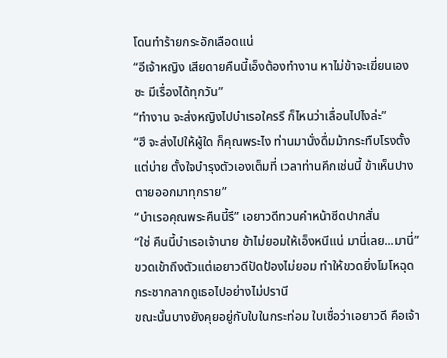โดนทำร้ายกระอักเลือดแน่
“อีเจ้าหญิง เสียดายคืนนี้เอ็งต้องทำงาน หาไม่ข้าจะเฆี่ยนเองซะ มีเรื่องได้ทุกวัน”
“ทำงาน จะส่งหญิงไปบำเรอใครรึ ก็ไหนว่าเลื่อนไปไงล่ะ”
“ฮึ จะส่งไปให้ผู้ใด ก็คุณพระไง ท่านมานั่งดื่มม้ากระทืบโรงตั้งแต่บ่าย ตั้งใจบำรุงตัวเองเต็มที่ เวลาท่านคึกเช่นนี้ ข้าเห็นปางตายออกมาทุกราย”
“บำเรอคุณพระคืนนี้รึ” เอยาวดีทวนคำหน้าซีดปากสั่น
“ใช่ คืนนี้บำเรอเจ้านาย ข้าไม่ยอมให้เอ็งหนีแน่ มานี่เลย...มานี่” ขวดเข้าถึงตัวแต่เอยาวดีปัดป้องไม่ยอม ทำให้ขวดยิ่งโมโหฉุดกระชากลากถูเธอไปอย่างไม่ปรานี
ขณะนั้นบางยังคุยอยู่กับใบในกระท่อม ใบเชื่อว่าเอยาวดี คือเจ้า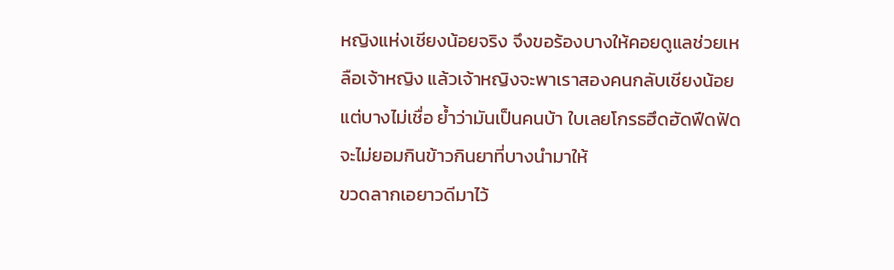หญิงแห่งเชียงน้อยจริง จึงขอร้องบางให้คอยดูแลช่วยเหลือเจ้าหญิง แล้วเจ้าหญิงจะพาเราสองคนกลับเชียงน้อย แต่บางไม่เชื่อ ย้ำว่ามันเป็นคนบ้า ใบเลยโกรธฮึดฮัดฟึดฟัดจะไม่ยอมกินข้าวกินยาที่บางนำมาให้
ขวดลากเอยาวดีมาไว้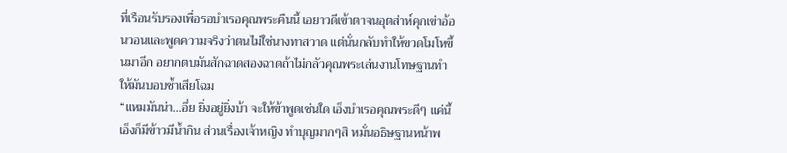ที่เรือนรับรองเพื่อรอบำเรอคุณพระคืนนี้ เอยาวดีเข้าตาจนอุตส่าห์คุกเข่าอ้อนวอนและพูดความจริงว่าตนไม่ใช่นางทาสวาด แต่นั่นกลับทำให้ขวดโมโหขึ้นมาอีก อยากตบมันสักฉาดสองฉาดถ้าไม่กลัวคุณพระเล่นงานโทษฐานทำให้มันบอบช้ำเสียโฉม
“แหมมันน่า...อึ่ย ยิ่งอยู่ยิ่งบ้า จะให้ข้าพูดเช่นใด เอ็งบำเรอคุณพระดีๆ แค่นี้เอ็งก็มีข้าวมีน้ำกิน ส่วนเรื่องเจ้าหญิง ทำบุญมากๆสิ หมั่นอธิษฐานหน้าพ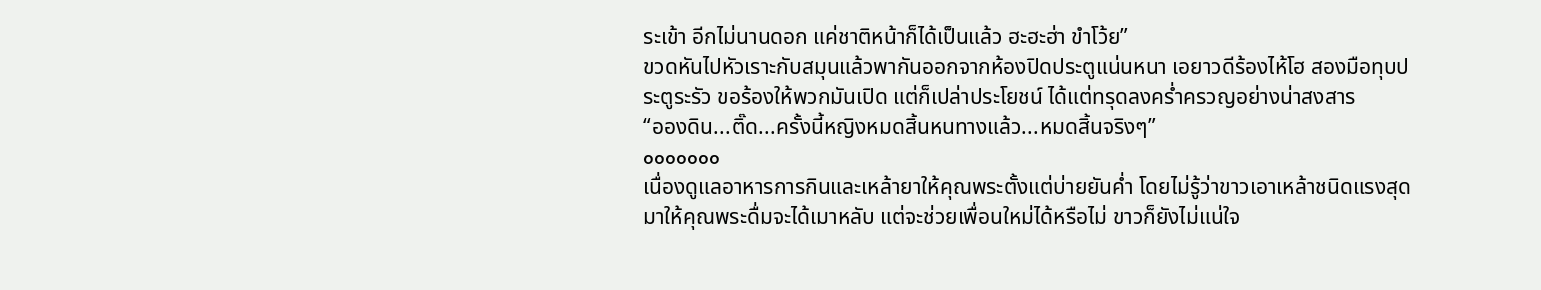ระเข้า อีกไม่นานดอก แค่ชาติหน้าก็ได้เป็นแล้ว ฮะฮะฮ่า ขำโว้ย”
ขวดหันไปหัวเราะกับสมุนแล้วพากันออกจากห้องปิดประตูแน่นหนา เอยาวดีร้องไห้โฮ สองมือทุบประตูระรัว ขอร้องให้พวกมันเปิด แต่ก็เปล่าประโยชน์ ได้แต่ทรุดลงคร่ำครวญอย่างน่าสงสาร
“อองดิน...ติ๊ด...ครั้งนี้หญิงหมดสิ้นหนทางแล้ว...หมดสิ้นจริงๆ”
ooooooo
เนื่องดูแลอาหารการกินและเหล้ายาให้คุณพระตั้งแต่บ่ายยันค่ำ โดยไม่รู้ว่าขาวเอาเหล้าชนิดแรงสุดมาให้คุณพระดื่มจะได้เมาหลับ แต่จะช่วยเพื่อนใหม่ได้หรือไม่ ขาวก็ยังไม่แน่ใจ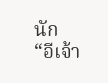นัก
“อีเจ้า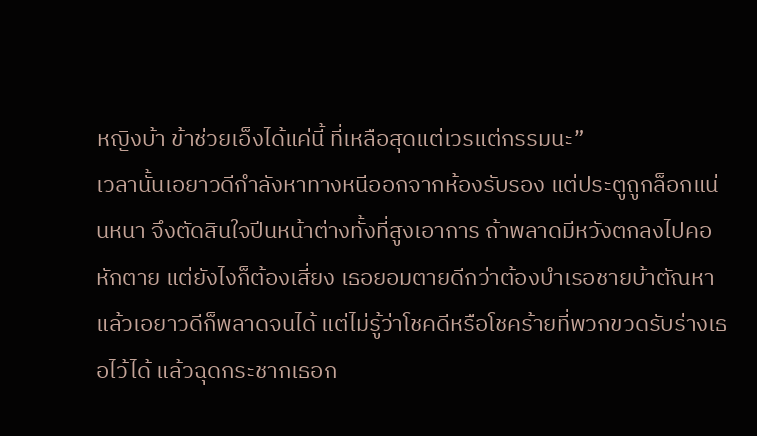หญิงบ้า ข้าช่วยเอ็งได้แค่นี้ ที่เหลือสุดแต่เวรแต่กรรมนะ”
เวลานั้นเอยาวดีกำลังหาทางหนีออกจากห้องรับรอง แต่ประตูถูกล็อกแน่นหนา จึงตัดสินใจปีนหน้าต่างทั้งที่สูงเอาการ ถ้าพลาดมีหวังตกลงไปคอหักตาย แต่ยังไงก็ต้องเสี่ยง เธอยอมตายดีกว่าต้องบำเรอชายบ้าตัณหา
แล้วเอยาวดีก็พลาดจนได้ แต่ไม่รู้ว่าโชคดีหรือโชคร้ายที่พวกขวดรับร่างเธอไว้ได้ แล้วฉุดกระชากเธอก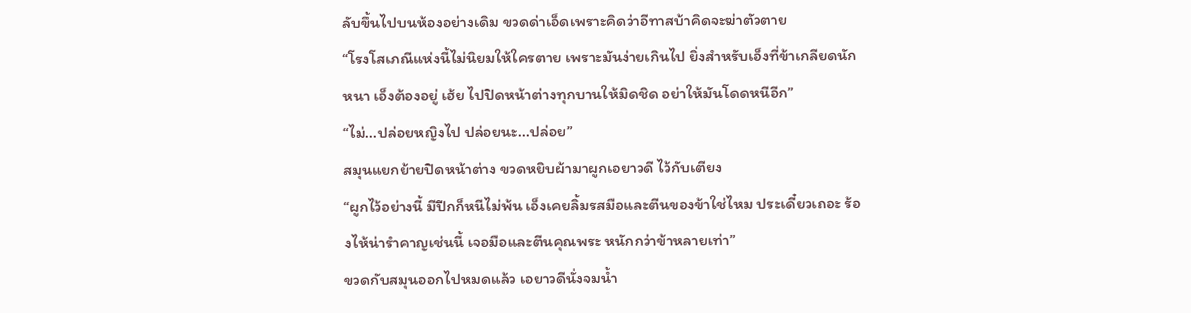ลับขึ้นไปบนห้องอย่างเดิม ขวดด่าเอ็ดเพราะคิดว่าอีทาสบ้าคิดจะฆ่าตัวตาย
“โรงโสเภณีแห่งนี้ไม่นิยมให้ใครตาย เพราะมันง่ายเกินไป ยิ่งสำหรับเอ็งที่ข้าเกลียดนักหนา เอ็งต้องอยู่ เฮ้ย ไปปิดหน้าต่างทุกบานให้มิดชิด อย่าให้มันโดดหนีอีก”
“ไม่...ปล่อยหญิงไป ปล่อยนะ...ปล่อย”
สมุนแยกย้ายปิดหน้าต่าง ขวดหยิบผ้ามาผูกเอยาวดี ไว้กับเตียง
“ผูกไว้อย่างนี้ มีปีกก็หนีไม่พ้น เอ็งเคยลิ้มรสมือและตีนของข้าใช่ไหม ประเดี๋ยวเถอะ ร้องไห้น่ารำคาญเช่นนี้ เจอมือและตีนคุณพระ หนักกว่าข้าหลายเท่า”
ขวดกับสมุนออกไปหมดแล้ว เอยาวดีนั่งจมน้ำ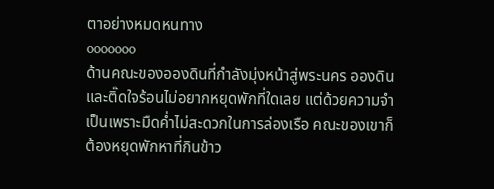ตาอย่างหมดหนทาง
ooooooo
ด้านคณะของอองดินที่กำลังมุ่งหน้าสู่พระนคร อองดินและติ๊ดใจร้อนไม่อยากหยุดพักที่ใดเลย แต่ด้วยความจำเป็นเพราะมืดค่ำไม่สะดวกในการล่องเรือ คณะของเขาก็ต้องหยุดพักหาที่กินข้าว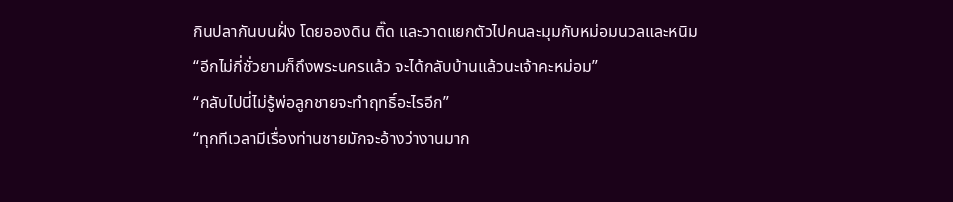กินปลากันบนฝั่ง โดยอองดิน ติ๊ด และวาดแยกตัวไปคนละมุมกับหม่อมนวลและหนิม
“อีกไม่กี่ชั่วยามก็ถึงพระนครแล้ว จะได้กลับบ้านแล้วนะเจ้าคะหม่อม”
“กลับไปนี่ไม่รู้พ่อลูกชายจะทำฤทธิ์อะไรอีก”
“ทุกทีเวลามีเรื่องท่านชายมักจะอ้างว่างานมาก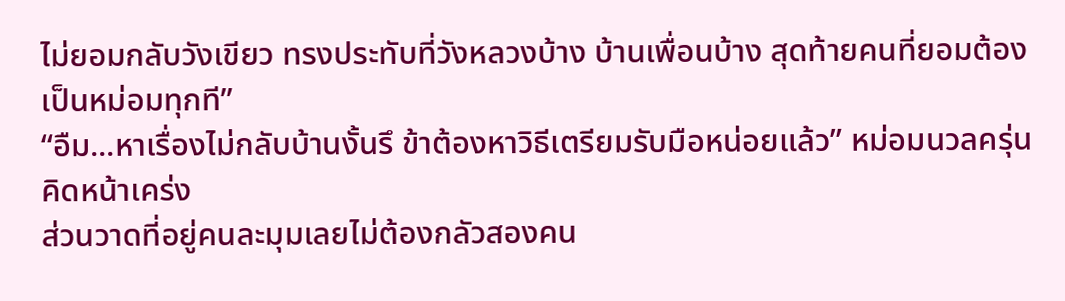ไม่ยอมกลับวังเขียว ทรงประทับที่วังหลวงบ้าง บ้านเพื่อนบ้าง สุดท้ายคนที่ยอมต้องเป็นหม่อมทุกที”
“อืม...หาเรื่องไม่กลับบ้านงั้นรึ ข้าต้องหาวิธีเตรียมรับมือหน่อยแล้ว” หม่อมนวลครุ่นคิดหน้าเคร่ง
ส่วนวาดที่อยู่คนละมุมเลยไม่ต้องกลัวสองคน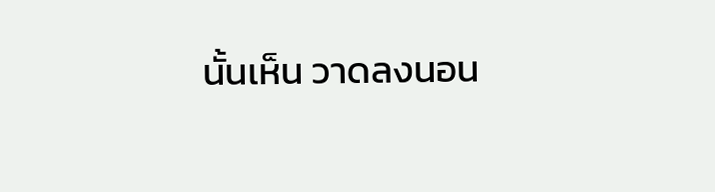นั้นเห็น วาดลงนอน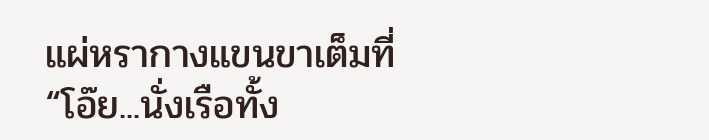แผ่หรากางแขนขาเต็มที่
“โอ๊ย...นั่งเรือทั้ง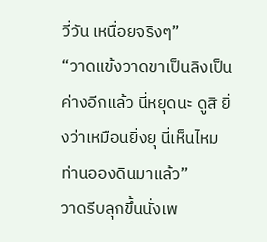วี่วัน เหนื่อยจริงๆ”
“วาดแข้งวาดขาเป็นลิงเป็นค่างอีกแล้ว นี่หยุดนะ ดูสิ ยิ่งว่าเหมือนยิ่งยุ นี่เห็นไหม ท่านอองดินมาแล้ว”
วาดรีบลุกขึ้นนั่งเพ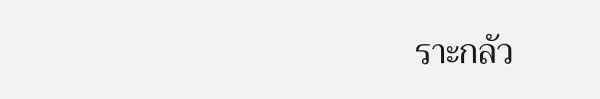ราะกลัว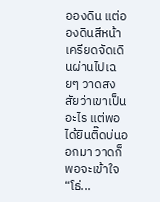อองดิน แต่อองดินสีหน้าเครียดจัดเดินผ่านไปเฉยๆ วาดสงสัยว่าเขาเป็นอะไร แต่พอได้ยินติ๊ดบ่นออกมา วาดก็พอจะเข้าใจ
“โธ่...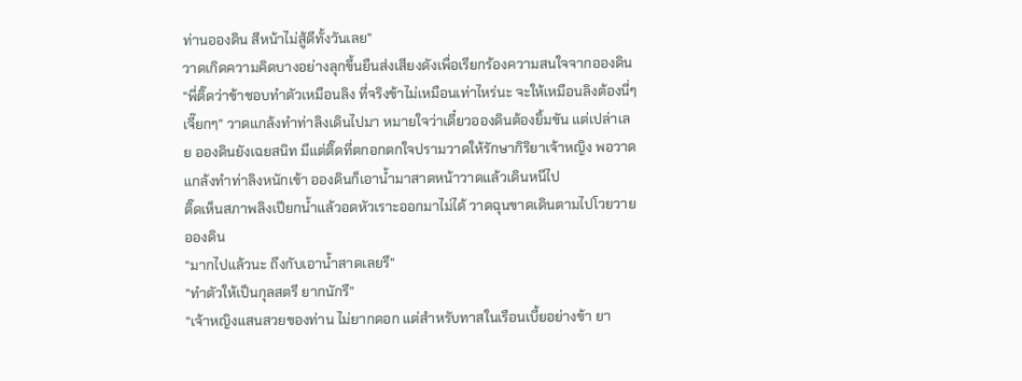ท่านอองดิน สีหน้าไม่สู้ดีทั้งวันเลย”
วาดเกิดความคิดบางอย่างลุกขึ้นยืนส่งเสียงดังเพื่อเรียกร้องความสนใจจากอองดิน
“พี่ติ๊ดว่าข้าชอบทำตัวเหมือนลิง ที่จริงข้าไม่เหมือนเท่าไหร่นะ จะให้เหมือนลิงต้องนี่ๆ เจี๊ยกๆ” วาดแกล้งทำท่าลิงเดินไปมา หมายใจว่าเดี๋ยวอองดินต้องยิ้มขัน แต่เปล่าเลย อองดินยังเฉยสนิท มีแต่ติ๊ดที่ตกอกตกใจปรามวาดให้รักษากิริยาเจ้าหญิง พอวาดแกล้งทำท่าลิงหนักเข้า อองดินก็เอาน้ำมาสาดหน้าวาดแล้วเดินหนีไป
ติ๊ดเห็นสภาพลิงเปียกน้ำแล้วอดหัวเราะออกมาไม่ได้ วาดฉุนขาดเดินตามไปโวยวายอองดิน
“มากไปแล้วนะ ถึงกับเอาน้ำสาดเลยรึ”
“ทำตัวให้เป็นกุลสตรี ยากนักรึ”
“เจ้าหญิงแสนสวยของท่าน ไม่ยากดอก แต่สำหรับทาสในเรือนเบี้ยอย่างข้า ยา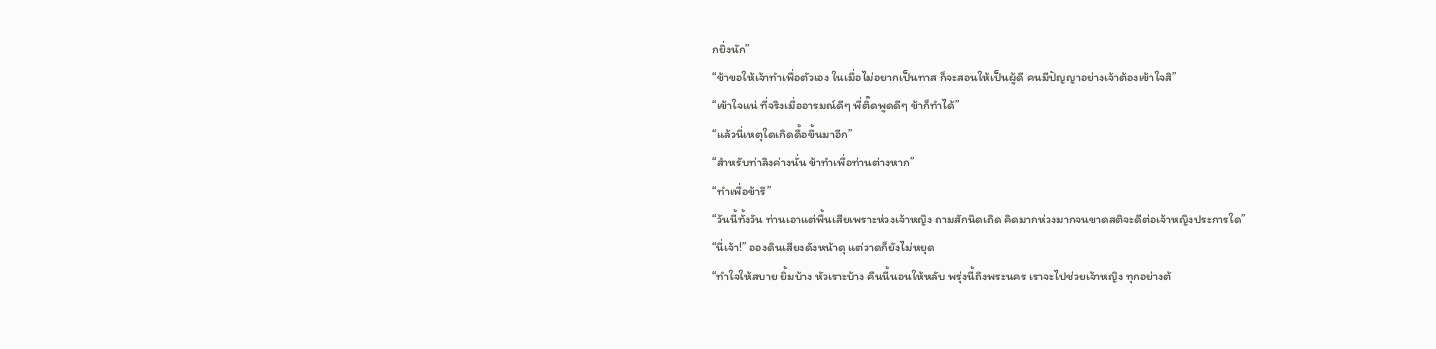กยิ่งนัก”
“ข้าขอให้เจ้าทำเพื่อตัวเอง ในเมื่อไม่อยากเป็นทาส ก็จะสอนให้เป็นผู้ดี คนมีปัญญาอย่างเจ้าต้องเข้าใจสิ”
“เข้าใจแน่ ที่จริงเมื่ออารมณ์ดีๆ พี่ติ๊ดพูดดีๆ ข้าก็ทำได้”
“แล้วนี่เหตุใดเกิดดื้อขึ้นมาอีก”
“สำหรับท่าลิงค่างนั่น ข้าทำเพื่อท่านต่างหาก”
“ทำเพื่อข้ารึ”
“วันนี้ทั้งวัน ท่านเอาแต่พื้นเสียเพราะห่วงเจ้าหญิง ถามสักนิดเถิด คิดมากห่วงมากจนขาดสติจะดีต่อเจ้าหญิงประการใด”
“นี่เจ้า!” อองดินเสียงดังหน้าดุ แต่วาดก็ยังไม่หยุด
“ทำใจให้สบาย ยิ้มบ้าง หัวเราะบ้าง คืนนี้นอนให้หลับ พรุ่งนี้ถึงพระนคร เราจะไปช่วยเจ้าหญิง ทุกอย่างต้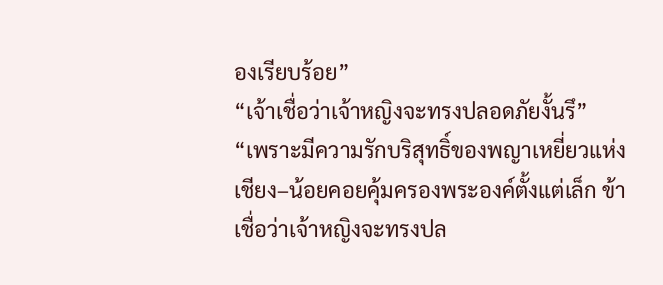องเรียบร้อย”
“เจ้าเชื่อว่าเจ้าหญิงจะทรงปลอดภัยงั้นรึ”
“เพราะมีความรักบริสุทธิ์ของพญาเหยี่ยวแห่งเชียง–น้อยคอยคุ้มครองพระองค์ตั้งแต่เล็ก ข้าเชื่อว่าเจ้าหญิงจะทรงปล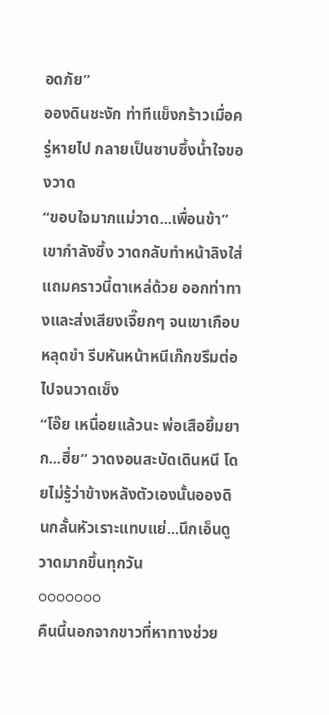อดภัย”
อองดินชะงัก ท่าทีแข็งกร้าวเมื่อครู่หายไป กลายเป็นซาบซึ้งน้ำใจของวาด
“ขอบใจมากแม่วาด...เพื่อนข้า” เขากำลังซึ้ง วาดกลับทำหน้าลิงใส่ แถมคราวนี้ตาเหล่ด้วย ออกท่าทางและส่งเสียงเจี๊ยกๆ จนเขาเกือบหลุดขำ รีบหันหน้าหนีเก๊กขรึมต่อไปจนวาดเซ็ง
“โอ๊ย เหนื่อยแล้วนะ พ่อเสือยิ้มยาก...ฮึ่ย” วาดงอนสะบัดเดินหนี โดยไม่รู้ว่าข้างหลังตัวเองนั้นอองดินกลั้นหัวเราะแทบแย่...นึกเอ็นดูวาดมากขึ้นทุกวัน
ooooooo
คืนนี้นอกจากขาวที่หาทางช่วย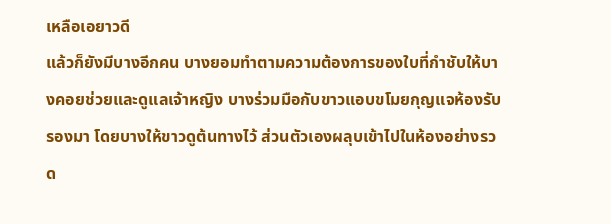เหลือเอยาวดี
แล้วก็ยังมีบางอีกคน บางยอมทำตามความต้องการของใบที่กำชับให้บางคอยช่วยและดูแลเจ้าหญิง บางร่วมมือกับขาวแอบขโมยกุญแจห้องรับรองมา โดยบางให้ขาวดูต้นทางไว้ ส่วนตัวเองผลุบเข้าไปในห้องอย่างรวด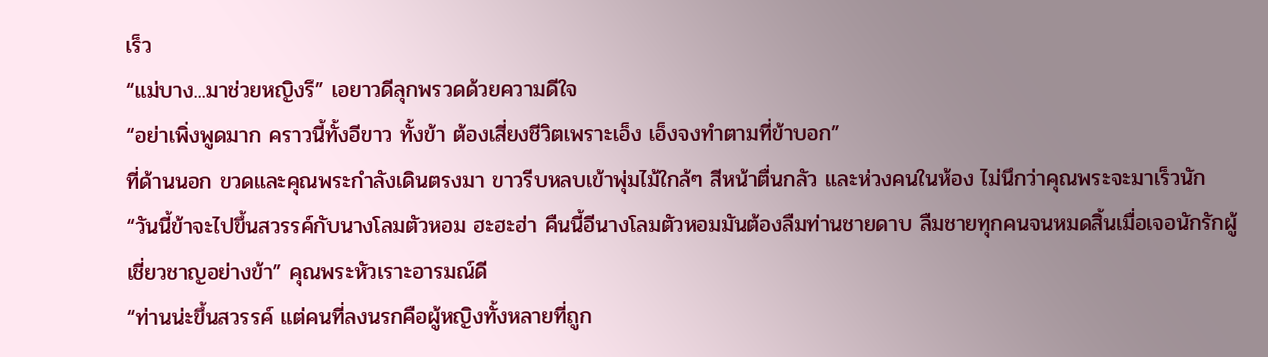เร็ว
“แม่บาง...มาช่วยหญิงรึ” เอยาวดีลุกพรวดด้วยความดีใจ
“อย่าเพิ่งพูดมาก คราวนี้ทั้งอีขาว ทั้งข้า ต้องเสี่ยงชีวิตเพราะเอ็ง เอ็งจงทำตามที่ข้าบอก”
ที่ด้านนอก ขวดและคุณพระกำลังเดินตรงมา ขาวรีบหลบเข้าพุ่มไม้ใกล้ๆ สีหน้าตื่นกลัว และห่วงคนในห้อง ไม่นึกว่าคุณพระจะมาเร็วนัก
“วันนี้ข้าจะไปขึ้นสวรรค์กับนางโลมตัวหอม ฮะฮะฮ่า คืนนี้อีนางโลมตัวหอมมันต้องลืมท่านชายดาบ ลืมชายทุกคนจนหมดสิ้นเมื่อเจอนักรักผู้เชี่ยวชาญอย่างข้า” คุณพระหัวเราะอารมณ์ดี
“ท่านน่ะขึ้นสวรรค์ แต่คนที่ลงนรกคือผู้หญิงทั้งหลายที่ถูก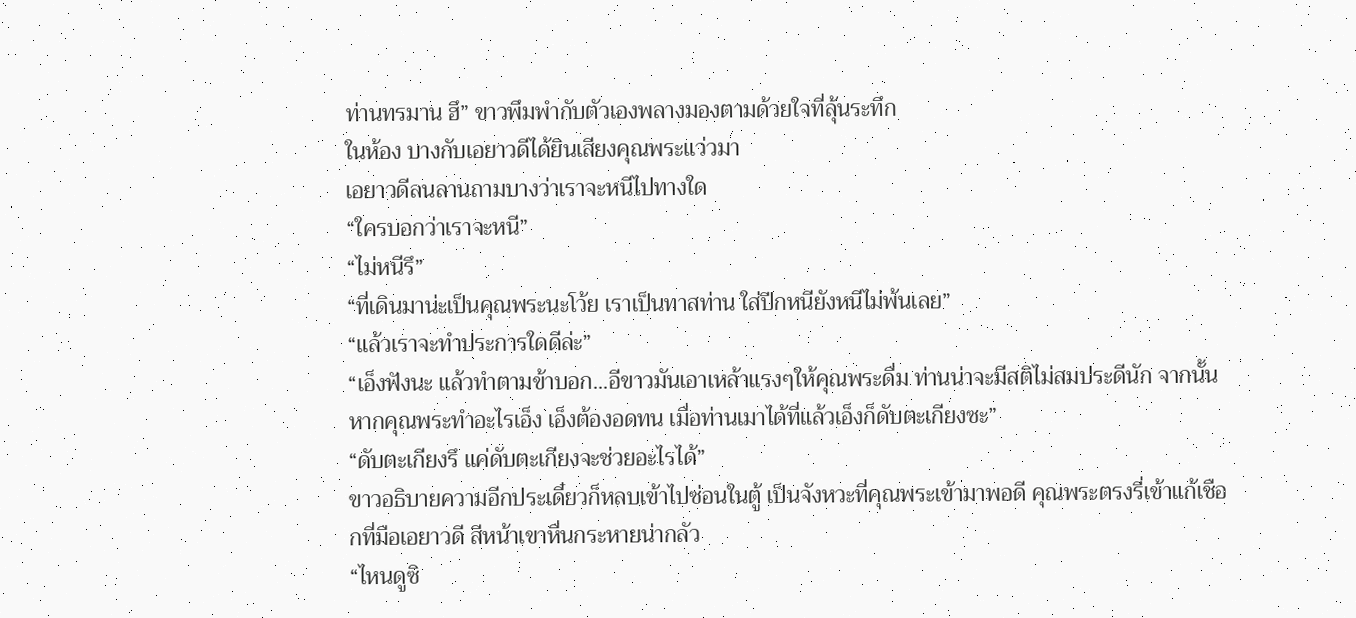ท่านทรมาน ฮึ” ขาวพึมพำกับตัวเองพลางมองตามด้วยใจที่ลุ้นระทึก
ในห้อง บางกับเอยาวดีได้ยินเสียงคุณพระแว่วมา
เอยาวดีลนลานถามบางว่าเราจะหนีไปทางใด
“ใครบอกว่าเราจะหนี”
“ไม่หนีรึ”
“ที่เดินมาน่ะเป็นคุณพระนะโว้ย เราเป็นทาสท่าน ใส่ปีกหนียังหนีไม่พ้นเลย”
“แล้วเราจะทำประการใดดีล่ะ”
“เอ็งฟังนะ แล้วทำตามข้าบอก...อีขาวมันเอาเหล้าแรงๆให้คุณพระดื่ม ท่านน่าจะมีสติไม่สมประดีนัก จากนั้นหากคุณพระทำอะไรเอ็ง เอ็งต้องอดทน เมื่อท่านเมาได้ที่แล้วเอ็งก็ดับตะเกียงซะ”
“ดับตะเกียงรึ แค่ดับตะเกียงจะช่วยอะไรได้”
ขาวอธิบายความอีกประเดี๋ยวก็หลบเข้าไปซ่อนในตู้ เป็นจังหวะที่คุณพระเข้ามาพอดี คุณพระตรงรี่เข้าแก้เชือกที่มือเอยาวดี สีหน้าเขาหื่นกระหายน่ากลัว
“ไหนดูซิ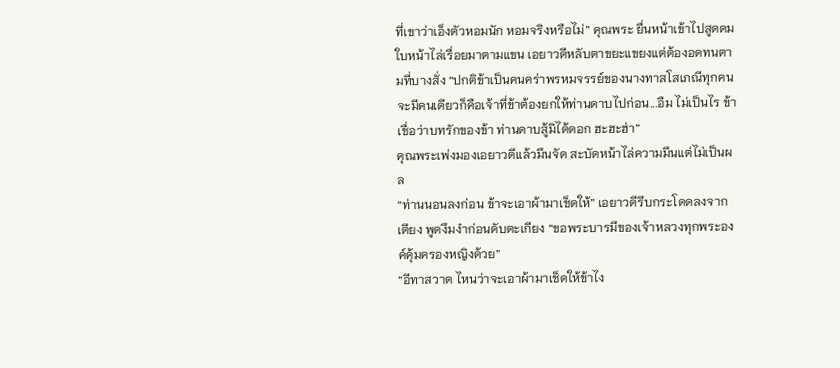ที่เขาว่าเอ็งตัวหอมนัก หอมจริงหรือไม่” คุณพระ ยื่นหน้าเข้าไปสูดดมใบหน้าไล่เรื่อยมาตามแขน เอยาวดีหลับตาขยะแขยงแต่ต้องอดทนตามที่บางสั่ง “ปกติข้าเป็นคนคร่าพรหมจรรย์ของนางทาสโสเภณีทุกคน จะมีคนเดียวก็คือเจ้าที่ข้าต้องยกให้ท่านดาบไปก่อน...อืม ไม่เป็นไร ข้าเชื่อว่าบทรักของข้า ท่านดาบสู้มิได้ดอก ฮะฮะฮ่า”
คุณพระเพ่งมองเอยาวดีแล้วมึนจัด สะบัดหน้าไล่ความมึนแต่ไม่เป็นผล
“ท่านนอนลงก่อน ข้าจะเอาผ้ามาเช็ดให้” เอยาวดีรีบกระโดดลงจากเตียง พูดงึมงำก่อนดับตะเกียง “ขอพระบารมีของเจ้าหลวงทุกพระองค์คุ้มครองหญิงด้วย”
“อีทาสวาด ไหนว่าจะเอาผ้ามาเช็ดให้ข้าไง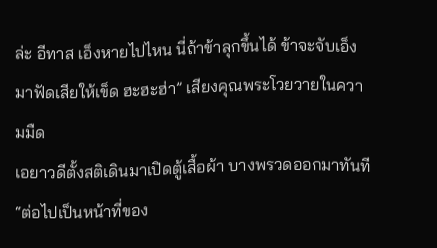ล่ะ อีทาส เอ็งหายไปไหน นี่ถ้าข้าลุกขึ้นได้ ข้าจะจับเอ็งมาฟัดเสียให้เข็ด ฮะฮะฮ่า” เสียงคุณพระโวยวายในความมืด
เอยาวดีตั้งสติเดินมาเปิดตู้เสื้อผ้า บางพรวดออกมาทันที “ต่อไปเป็นหน้าที่ของ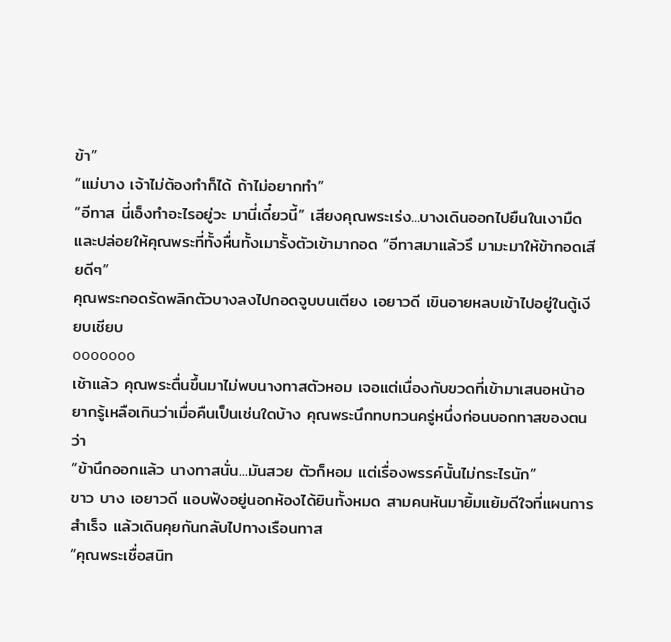ข้า”
“แม่บาง เจ้าไม่ต้องทำก็ได้ ถ้าไม่อยากทำ”
“อีทาส นี่เอ็งทำอะไรอยู่วะ มานี่เดี๋ยวนี้” เสียงคุณพระเร่ง...บางเดินออกไปยืนในเงามืดและปล่อยให้คุณพระที่ทั้งหื่นทั้งเมารั้งตัวเข้ามากอด “อีทาสมาแล้วรึ มามะมาให้ข้ากอดเสียดีๆ”
คุณพระกอดรัดพลิกตัวบางลงไปกอดจูบบนเตียง เอยาวดี เขินอายหลบเข้าไปอยู่ในตู้เงียบเชียบ
ooooooo
เช้าแล้ว คุณพระตื่นขึ้นมาไม่พบนางทาสตัวหอม เจอแต่เนื่องกับขวดที่เข้ามาเสนอหน้าอยากรู้เหลือเกินว่าเมื่อคืนเป็นเช่นใดบ้าง คุณพระนึกทบทวนครู่หนึ่งก่อนบอกทาสของตนว่า
“ข้านึกออกแล้ว นางทาสนั่น...มันสวย ตัวก็หอม แต่เรื่องพรรค์นั้นไม่กระไรนัก”
ขาว บาง เอยาวดี แอบฟังอยู่นอกห้องได้ยินทั้งหมด สามคนหันมายิ้มแย้มดีใจที่แผนการสำเร็จ แล้วเดินคุยกันกลับไปทางเรือนทาส
“คุณพระเชื่อสนิท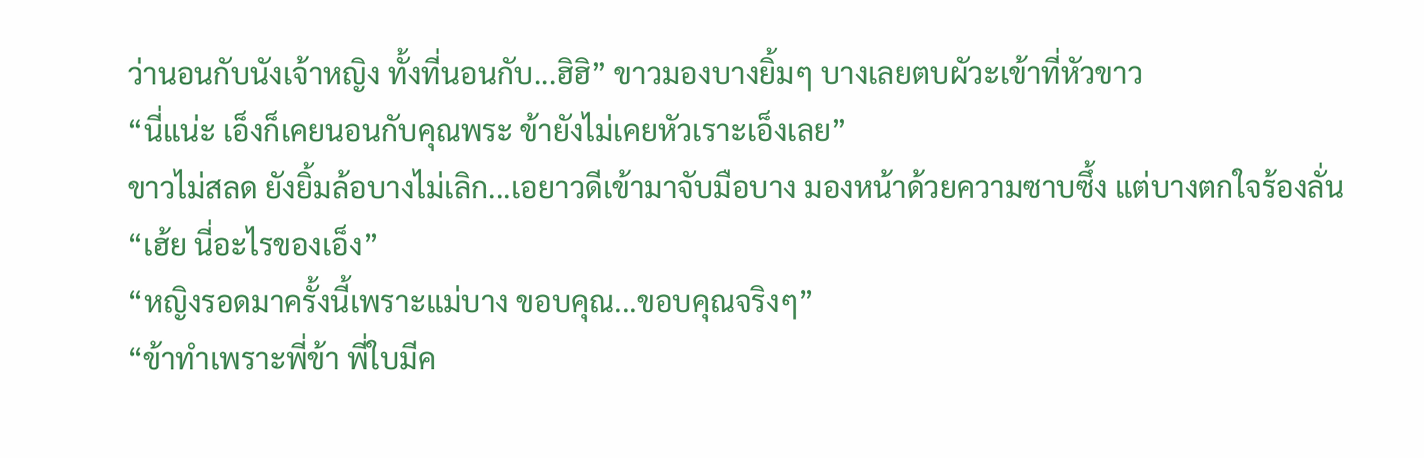ว่านอนกับนังเจ้าหญิง ทั้งที่นอนกับ...ฮิฮิ” ขาวมองบางยิ้มๆ บางเลยตบผัวะเข้าที่หัวขาว
“นี่แน่ะ เอ็งก็เคยนอนกับคุณพระ ข้ายังไม่เคยหัวเราะเอ็งเลย”
ขาวไม่สลด ยังยิ้มล้อบางไม่เลิก...เอยาวดีเข้ามาจับมือบาง มองหน้าด้วยความซาบซึ้ง แต่บางตกใจร้องลั่น
“เฮ้ย นี่อะไรของเอ็ง”
“หญิงรอดมาครั้งนี้เพราะแม่บาง ขอบคุณ...ขอบคุณจริงๆ”
“ข้าทำเพราะพี่ข้า พี่ใบมีค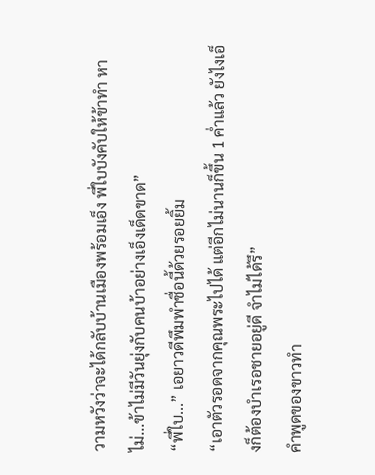วามหวังว่าจะได้กลับบ้านเมืองพร้อมเอ็ง พี่ใบบังคับให้ข้าทำ หาไม่...ข้าไม่มีวันยุ่งกับคนบ้าอย่างเอ็งเด็ดขาด”
“พี่ใบ...” เอยาวดีพึมพำชื่อนี้ด้วยรอยยิ้ม
“เอาตัวรอดจากคุณพระไปได้ แต่อีกไม่นานก็ขึ้น 1 ค่ำแล้ว ยังไงเอ็งก็ต้องบำเรอชายอยู่ดี จำไม่ได้รึ”
คำพูดของขาวทำ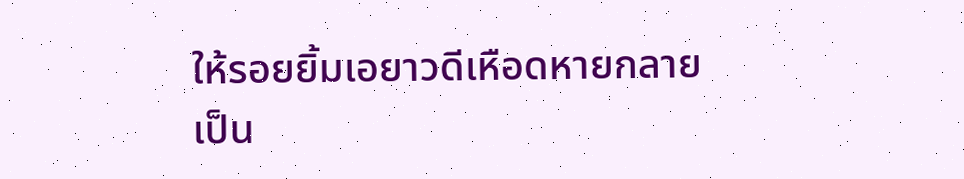ให้รอยยิ้มเอยาวดีเหือดหายกลายเป็น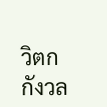วิตกกังวล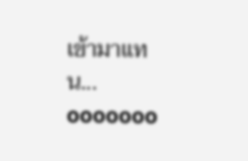เข้ามาแทน...
ooooooo